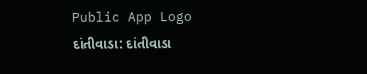Public App Logo
દાંતીવાડા: દાંતીવાડા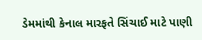ડેમમાંથી કેનાલ મારફતે સિંચાઈ માટે પાણી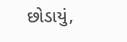છોડાયું,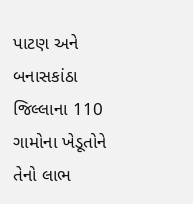પાટણ અને બનાસકાંઠા જિલ્લાના 110 ગામોના ખેડૂતોને તેનો લાભ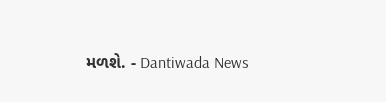મળશે. - Dantiwada News